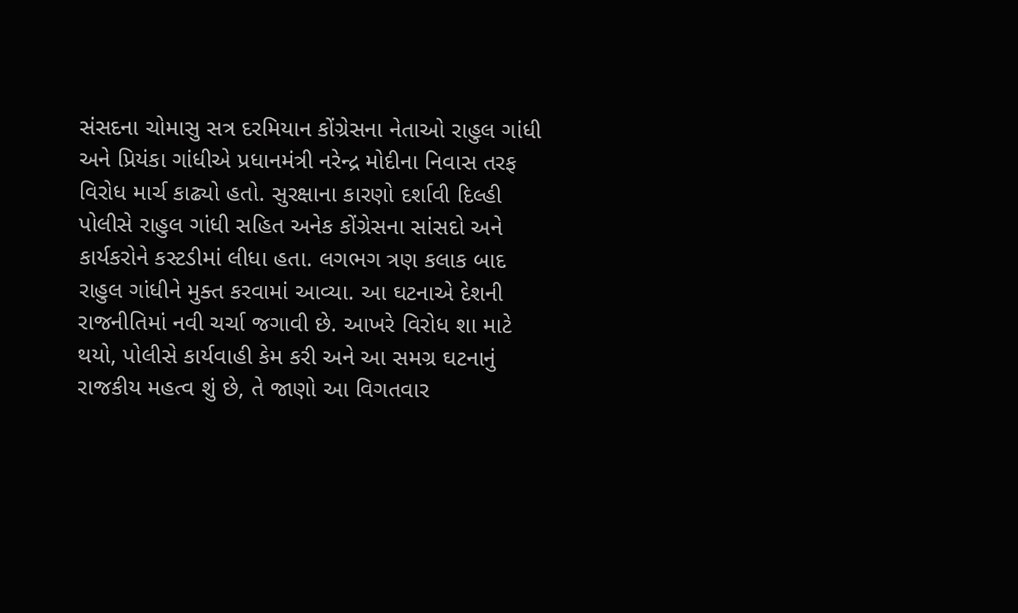સંસદના ચોમાસુ સત્ર દરમિયાન કોંગ્રેસના નેતાઓ રાહુલ ગાંધી અને પ્રિયંકા ગાંધીએ પ્રધાનમંત્રી નરેન્દ્ર મોદીના નિવાસ તરફ વિરોધ માર્ચ કાઢ્યો હતો. સુરક્ષાના કારણો દર્શાવી દિલ્હી પોલીસે રાહુલ ગાંધી સહિત અનેક કોંગ્રેસના સાંસદો અને કાર્યકરોને કસ્ટડીમાં લીધા હતા. લગભગ ત્રણ કલાક બાદ રાહુલ ગાંધીને મુક્ત કરવામાં આવ્યા. આ ઘટનાએ દેશની રાજનીતિમાં નવી ચર્ચા જગાવી છે. આખરે વિરોધ શા માટે થયો, પોલીસે કાર્યવાહી કેમ કરી અને આ સમગ્ર ઘટનાનું રાજકીય મહત્વ શું છે, તે જાણો આ વિગતવાર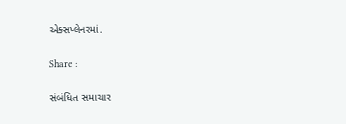એક્સપ્લેનરમાં.

Share :

સંબંધિત સમાચાર